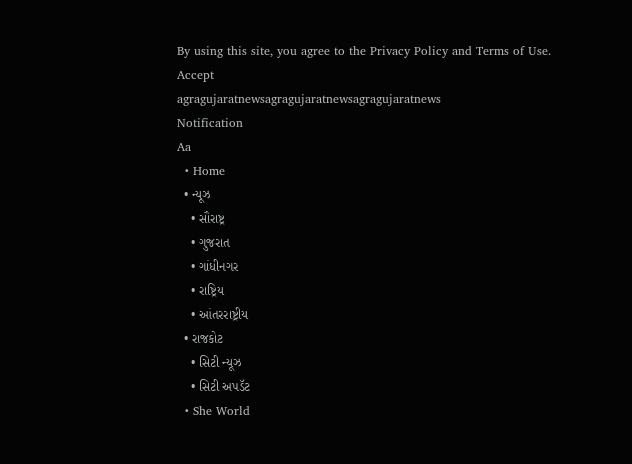By using this site, you agree to the Privacy Policy and Terms of Use.
Accept
agragujaratnewsagragujaratnewsagragujaratnews
Notification
Aa
  • Home
  • ન્યૂઝ
    • સૌરાષ્ટ્ર
    • ગુજરાત
    • ગાંધીનગર
    • રાષ્ટ્રિય
    • આંતરરાષ્ટ્રીય
  • રાજકોટ
    • સિટી ન્યૂઝ
    • સિટી અપડૅટ
  • She World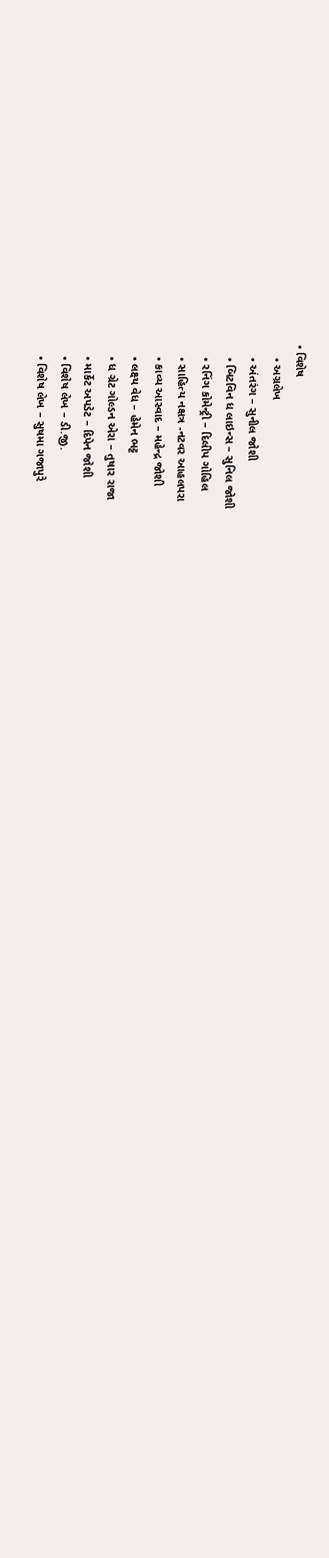• વિશેષ
    • અગ્રલેખ
    • અંતરંગ – સુનીલ જોશી
    • બિટવિન ધ લાઇન્સ – સુનિલ જોશી
    • રનિંગ કોમેન્ટ્રી – દિલીપ ગોહિલ
    • સાહિત્ય નક્ષત્ર -નટવર આહલપરા
    • કાવ્ય આસ્વાદ – મહેન્દ્ર જોશી
    • લક્ષ્ય વેધ – હેમેન ભટ્ટ
    • ધ ગ્રેટ ગોલ્ડન એરા – તુષાર રાજા
    • માર્કેટ અપડેટ – દિપેન જોશી
    • વિશેષ લેખ – ડી.જી.
    • વિશેષ લેખ – સુષમા ગજાપુરે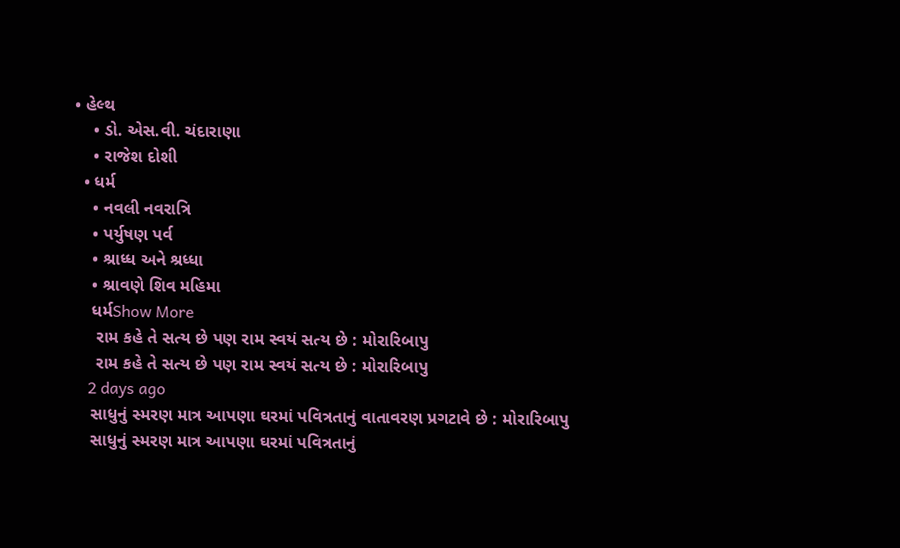• હેલ્થ
    • ડો. એસ.વી. ચંદારાણા
    • રાજેશ દોશી
  • ધર્મ
    • નવલી નવરાત્રિ
    • પર્યુષણ પર્વ
    • શ્રાધ્ધ અને શ્રધ્ધા
    • શ્રાવણે શિવ મહિમા
    ધર્મShow More
     રામ કહે તે સત્ય છે પણ રામ સ્વયં સત્ય છે : મોરારિબાપુ
     રામ કહે તે સત્ય છે પણ રામ સ્વયં સત્ય છે : મોરારિબાપુ
    2 days ago
    સાધુનું સ્મરણ માત્ર આપણા ઘરમાં પવિત્રતાનું વાતાવરણ પ્રગટાવે છે : મોરારિબાપુ
    સાધુનું સ્મરણ માત્ર આપણા ઘરમાં પવિત્રતાનું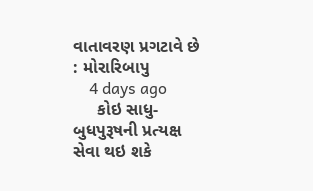વાતાવરણ પ્રગટાવે છે : મોરારિબાપુ
    4 days ago
     કોઇ સાધુ-બુધપુરૂષની પ્રત્યક્ષ સેવા થઇ શકે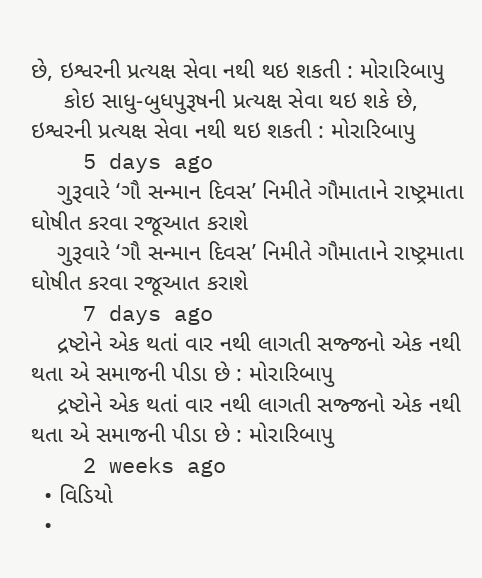છે, ઇશ્વરની પ્રત્યક્ષ સેવા નથી થઇ શકતી : મોરારિબાપુ
     કોઇ સાધુ-બુધપુરૂષની પ્રત્યક્ષ સેવા થઇ શકે છે, ઇશ્વરની પ્રત્યક્ષ સેવા નથી થઇ શકતી : મોરારિબાપુ
    5 days ago
    ગુરૂવારે ‘ગૌ સન્માન દિવસ’ નિમીતે ગૌમાતાને રાષ્ટ્રમાતા ઘોષીત કરવા રજૂઆત કરાશે
    ગુરૂવારે ‘ગૌ સન્માન દિવસ’ નિમીતે ગૌમાતાને રાષ્ટ્રમાતા ઘોષીત કરવા રજૂઆત કરાશે
    7 days ago
    દ્રષ્ટોને એક થતાં વાર નથી લાગતી સજ્જનો એક નથી થતા એ સમાજની પીડા છે : મોરારિબાપુ
    દ્રષ્ટોને એક થતાં વાર નથી લાગતી સજ્જનો એક નથી થતા એ સમાજની પીડા છે : મોરારિબાપુ
    2 weeks ago
  • વિડિયો
  •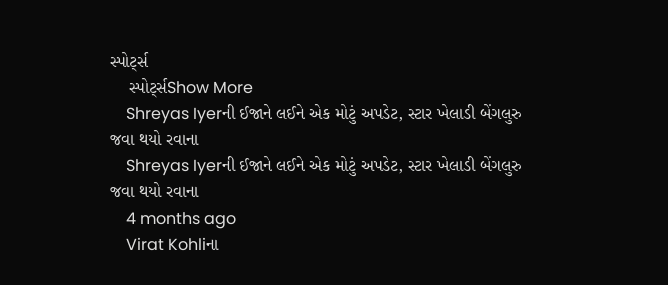સ્પોર્ટ્સ
    સ્પોર્ટ્સShow More
    Shreyas Iyerની ઈજાને લઈને એક મોટું અપડેટ, સ્ટાર ખેલાડી બેંગલુરુ જવા થયો રવાના
    Shreyas Iyerની ઈજાને લઈને એક મોટું અપડેટ, સ્ટાર ખેલાડી બેંગલુરુ જવા થયો રવાના
    4 months ago
    Virat Kohliના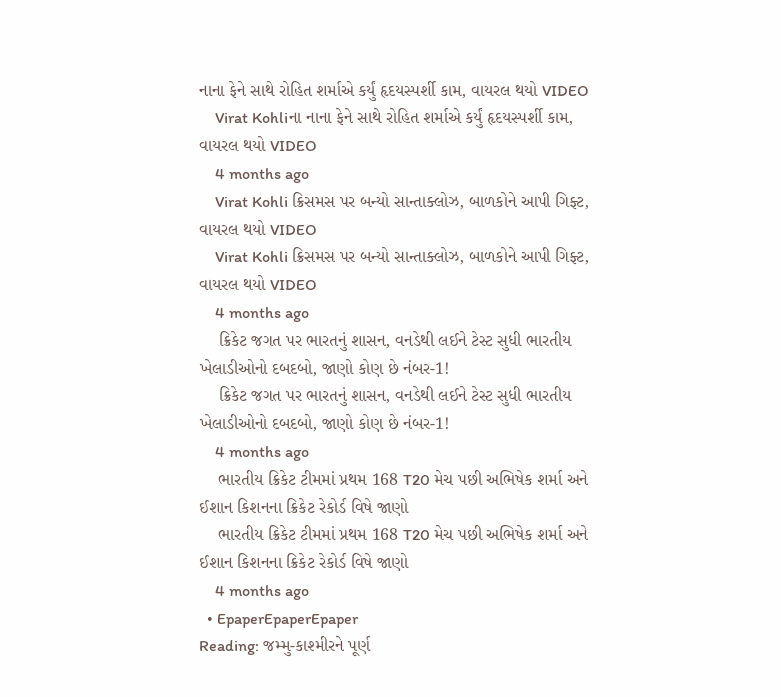નાના ફેને સાથે રોહિત શર્માએ કર્યું હૃદયસ્પર્શી કામ, વાયરલ થયો VIDEO
    Virat Kohliના નાના ફેને સાથે રોહિત શર્માએ કર્યું હૃદયસ્પર્શી કામ, વાયરલ થયો VIDEO
    4 months ago
    Virat Kohli ક્રિસમસ પર બન્યો સાન્તાક્લોઝ, બાળકોને આપી ગિફ્ટ, વાયરલ થયો VIDEO
    Virat Kohli ક્રિસમસ પર બન્યો સાન્તાક્લોઝ, બાળકોને આપી ગિફ્ટ, વાયરલ થયો VIDEO
    4 months ago
    ક્રિકેટ જગત પર ભારતનું શાસન, વનડેથી લઈને ટેસ્ટ સુધી ભારતીય ખેલાડીઓનો દબદબો, જાણો કોણ છે નંબર-1!
    ક્રિકેટ જગત પર ભારતનું શાસન, વનડેથી લઈને ટેસ્ટ સુધી ભારતીય ખેલાડીઓનો દબદબો, જાણો કોણ છે નંબર-1!
    4 months ago
    ભારતીય ક્રિકેટ ટીમમાં પ્રથમ 168 T20 મેચ પછી અભિષેક શર્મા અને ઈશાન કિશનના ક્રિકેટ રેકોર્ડ વિષે જાણો
    ભારતીય ક્રિકેટ ટીમમાં પ્રથમ 168 T20 મેચ પછી અભિષેક શર્મા અને ઈશાન કિશનના ક્રિકેટ રેકોર્ડ વિષે જાણો
    4 months ago
  • EpaperEpaperEpaper
Reading: જમ્મુ-કાશ્મીરને પૂર્ણ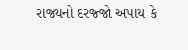રાજ્યનો દરજ્જો અપાય કે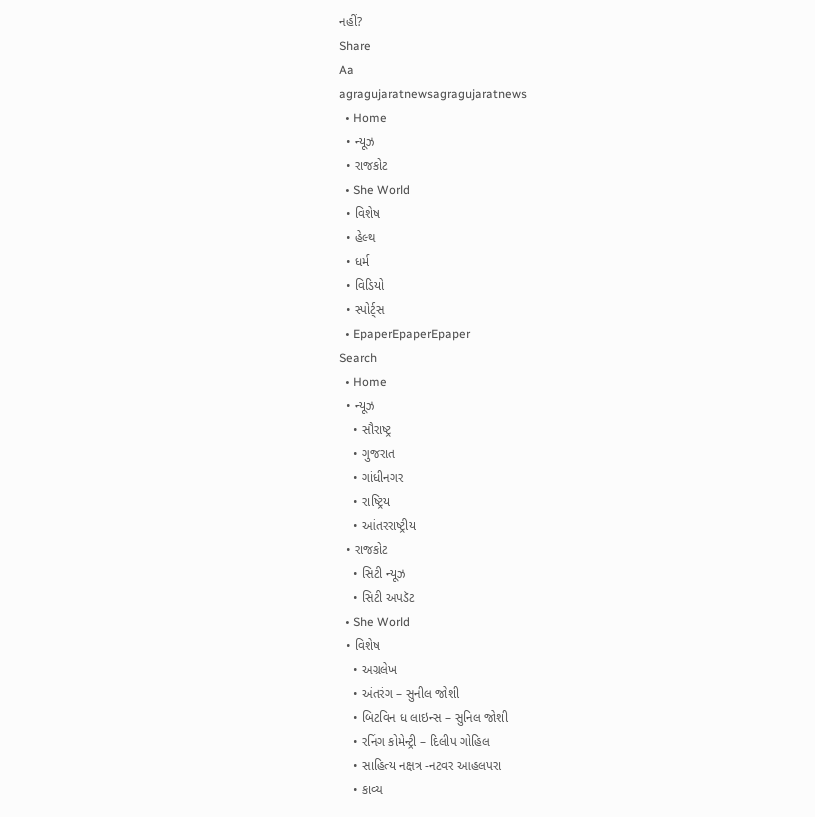નહીં?
Share
Aa
agragujaratnewsagragujaratnews
  • Home
  • ન્યૂઝ
  • રાજકોટ
  • She World
  • વિશેષ
  • હેલ્થ
  • ધર્મ
  • વિડિયો
  • સ્પોર્ટ્સ
  • EpaperEpaperEpaper
Search
  • Home
  • ન્યૂઝ
    • સૌરાષ્ટ્ર
    • ગુજરાત
    • ગાંધીનગર
    • રાષ્ટ્રિય
    • આંતરરાષ્ટ્રીય
  • રાજકોટ
    • સિટી ન્યૂઝ
    • સિટી અપડૅટ
  • She World
  • વિશેષ
    • અગ્રલેખ
    • અંતરંગ – સુનીલ જોશી
    • બિટવિન ધ લાઇન્સ – સુનિલ જોશી
    • રનિંગ કોમેન્ટ્રી – દિલીપ ગોહિલ
    • સાહિત્ય નક્ષત્ર -નટવર આહલપરા
    • કાવ્ય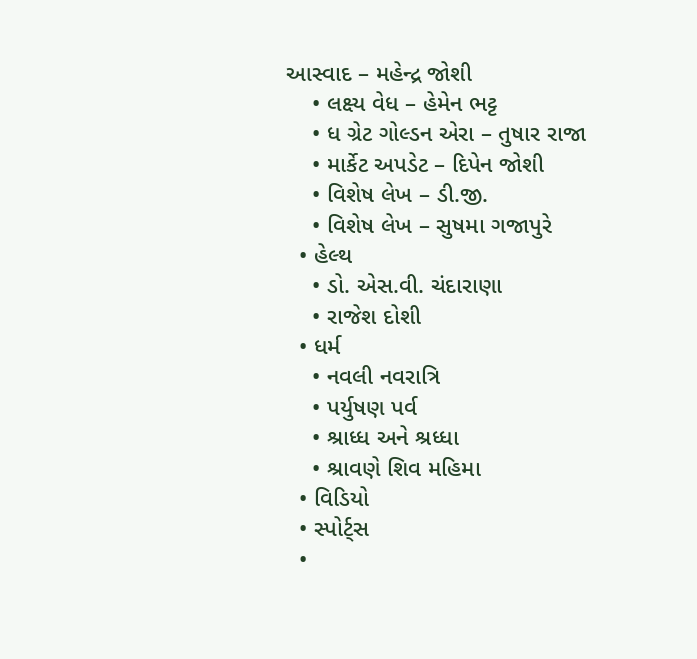આસ્વાદ – મહેન્દ્ર જોશી
    • લક્ષ્ય વેધ – હેમેન ભટ્ટ
    • ધ ગ્રેટ ગોલ્ડન એરા – તુષાર રાજા
    • માર્કેટ અપડેટ – દિપેન જોશી
    • વિશેષ લેખ – ડી.જી.
    • વિશેષ લેખ – સુષમા ગજાપુરે
  • હેલ્થ
    • ડો. એસ.વી. ચંદારાણા
    • રાજેશ દોશી
  • ધર્મ
    • નવલી નવરાત્રિ
    • પર્યુષણ પર્વ
    • શ્રાધ્ધ અને શ્રધ્ધા
    • શ્રાવણે શિવ મહિમા
  • વિડિયો
  • સ્પોર્ટ્સ
  •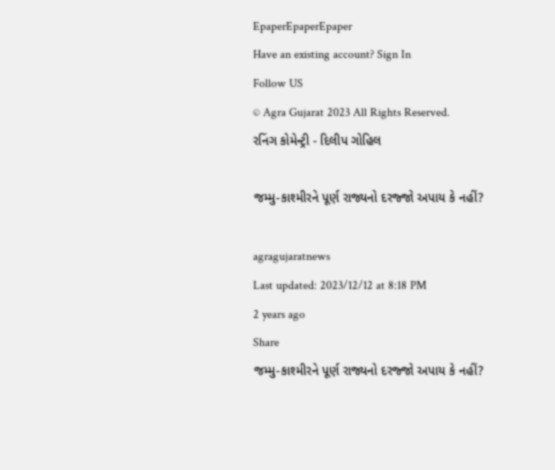EpaperEpaperEpaper
Have an existing account? Sign In
Follow US
© Agra Gujarat 2023 All Rights Reserved.
રનિંગ કોમેન્ટ્રી - દિલીપ ગોહિલ

જમ્મુ-કાશ્મીરને પૂર્ણ રાજ્યનો દરજ્જો અપાય કે નહીં?

agragujaratnews
Last updated: 2023/12/12 at 8:18 PM
2 years ago
Share
જમ્મુ-કાશ્મીરને પૂર્ણ રાજ્યનો દરજ્જો અપાય કે નહીં?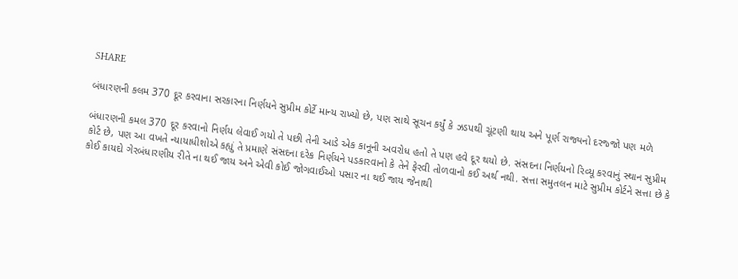SHARE

બંધારણની કલમ 370 દૂર કરવાના સરકારના નિર્ણયને સુપ્રીમ કોર્ટે માન્ય રાખ્યો છે, પણ સાથે સૂચન કર્યું કે ઝડપથી ચૂંટણી થાય અને પૂર્ણ રાજ્યનો દરજ્જો પણ મળે

બંધારણની કમલ 370 દૂર કરવાનો નિર્ણય લેવાઈ ગયો તે પછી તેની આડે એક કાનૂની અવરોધ હતો તે પણ હવે દૂર થયો છે. સંસદના નિર્ણયનો રિવ્યૂ કરવાનું સ્થાન સુપ્રીમ કોર્ટ છે, પણ આ વખતે ન્યાયાધીશોએ કહ્યું તે પ્રમાણે સંસદના દરેક નિર્ણયને પડકારવાનો કે તેને ફેરવી તોળવાનો કઈ અર્થ નથી. સત્તા સમુતલન માટે સુપ્રીમ કોર્ટને સત્તા છે કે કોઈ કાયદો ગેરબંધારણીય રીતે ના થઈ જાય અને એવી કોઈ જોગવાઈઓ પસાર ના થઈ જાય જેનાથી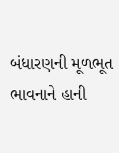બંધારણની મૂળભૂત ભાવનાને હાની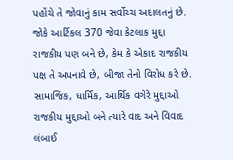પહોંચે તે જોવાનું કામ સર્વોચ્ચ અદાલતનું છે.
જોકે આર્ટિકલ 370 જેવા કેટલાક મુદ્દા રાજકીય પણ બને છે, કેમ કે એકાદ રાજકીય પક્ષ તે અપનાવે છે, બીજા તેનો વિરોધ કરે છે. સામાજિક, ધાર્મિક, આર્થિક વગેરે મુદ્દાઓ રાજકીય મુદ્દાઓ બને ત્યારે વાદ અને વિવાદ લંબાઈ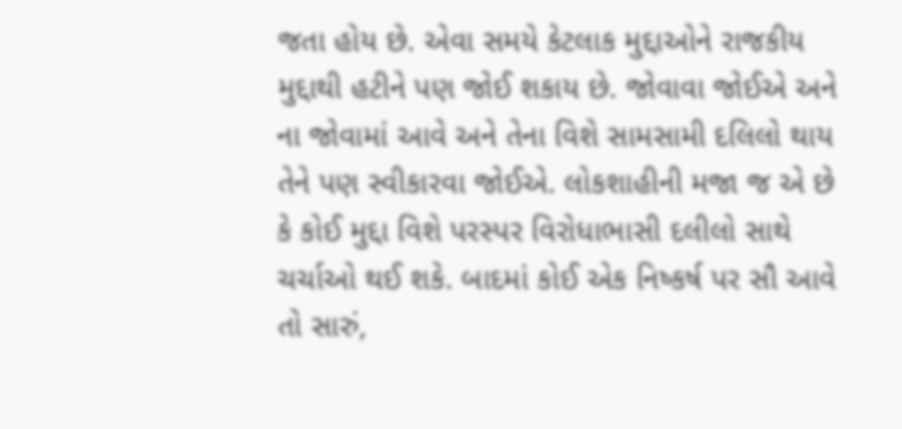જતા હોય છે. એવા સમયે કેટલાક મુદ્દાઓને રાજકીય મુદ્દાથી હટીને પણ જોઈ શકાય છે. જોવાવા જોઈએ અને ના જોવામાં આવે અને તેના વિશે સામસામી દલિલો થાય તેને પણ સ્વીકારવા જોઈએ. લોકશાહીની મજા જ એ છે કે કોઈ મુદ્દા વિશે પરસ્પર વિરોધાભાસી દલીલો સાથે ચર્ચાઓ થઈ શકે. બાદમાં કોઈ એક નિષ્કર્ષ પર સૌ આવે તો સારું,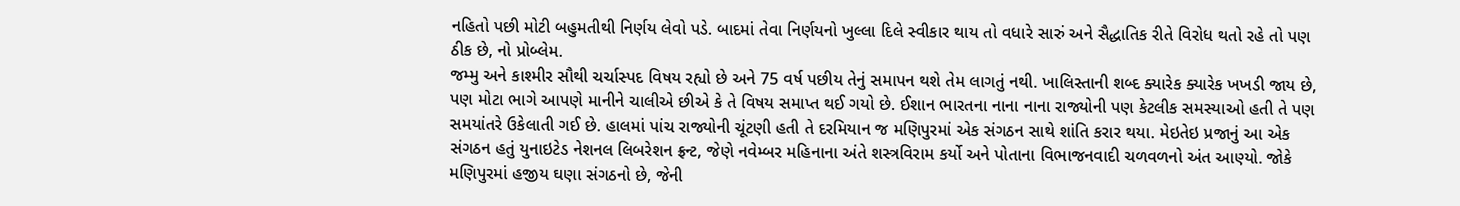નહિતો પછી મોટી બહુમતીથી નિર્ણય લેવો પડે. બાદમાં તેવા નિર્ણયનો ખુલ્લા દિલે સ્વીકાર થાય તો વધારે સારું અને સૈદ્ધાતિક રીતે વિરોધ થતો રહે તો પણ ઠીક છે, નો પ્રોબ્લેમ.
જમ્મુ અને કાશ્મીર સૌથી ચર્ચાસ્પદ વિષય રહ્યો છે અને 75 વર્ષ પછીય તેનું સમાપન થશે તેમ લાગતું નથી. ખાલિસ્તાની શબ્દ ક્યારેક ક્યારેક ખખડી જાય છે, પણ મોટા ભાગે આપણે માનીને ચાલીએ છીએ કે તે વિષય સમાપ્ત થઈ ગયો છે. ઈશાન ભારતના નાના નાના રાજ્યોની પણ કેટલીક સમસ્યાઓ હતી તે પણ સમયાંતરે ઉકેલાતી ગઈ છે. હાલમાં પાંચ રાજ્યોની ચૂંટણી હતી તે દરમિયાન જ મણિપુરમાં એક સંગઠન સાથે શાંતિ કરાર થયા. મેઇતેઇ પ્રજાનું આ એક સંગઠન હતું યુનાઇટેડ નેશનલ લિબરેશન ફ્રન્ટ, જેણે નવેમ્બર મહિનાના અંતે શસ્ત્રવિરામ કર્યો અને પોતાના વિભાજનવાદી ચળવળનો અંત આણ્યો. જોકે મણિપુરમાં હજીય ઘણા સંગઠનો છે, જેની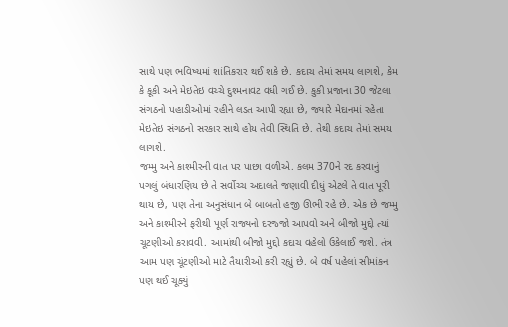સાથે પણ ભવિષ્યમાં શાંતિકરાર થઈ શકે છે. કદાચ તેમાં સમય લાગશે, કેમ કે કૂકી અને મેઇતેઇ વચ્ચે દુશ્મનાવટ વધી ગઈ છે. કુકી પ્રજાના 30 જેટલા સંગઠનો પહાડીઓમાં રહીને લડત આપી રહ્યા છે, જ્યારે મેદાનમાં રહેતા મેઇતેઇ સંગઠનો સરકાર સાથે હોય તેવી સ્થિતિ છે. તેથી કદાચ તેમાં સમય લાગશે.
જમ્મુ અને કાશ્મીરની વાત પર પાછા વળીએ. કલમ 370ને રદ કરવાનું પગલું બંધારણિય છે તે સર્વોચ્ચ અદાલતે જણાવી દીધું એટલે તે વાત પૂરી થાય છે, પણ તેના અનુસંધાન બે બાબતો હજી ઊભી રહે છે. એક છે જમ્મુ અને કાશ્મીરને ફરીથી પૂર્ણ રાજ્યનો દરજ્જો આપવો અને બીજો મુદ્દો ત્યાં ચૂટણીઓ કરાવવી. આમાંથી બીજો મુદ્દો કદાચ વહેલો ઉકેલાઈ જશે. તંત્ર આમ પણ ચૂંટણીઓ માટે તૈયારીઓ કરી રહ્યું છે. બે વર્ષ પહેલાં સીમાંકન પણ થઈ ચૂક્યું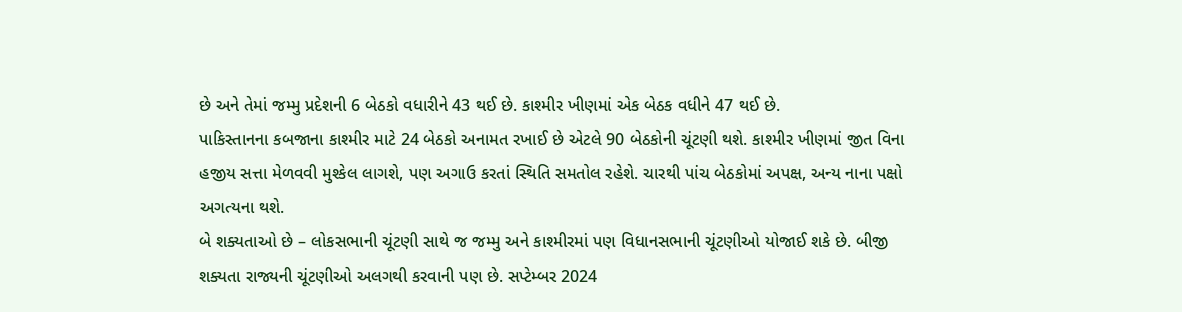છે અને તેમાં જમ્મુ પ્રદેશની 6 બેઠકો વધારીને 43 થઈ છે. કાશ્મીર ખીણમાં એક બેઠક વધીને 47 થઈ છે.
પાકિસ્તાનના કબજાના કાશ્મીર માટે 24 બેઠકો અનામત રખાઈ છે એટલે 90 બેઠકોની ચૂંટણી થશે. કાશ્મીર ખીણમાં જીત વિના હજીય સત્તા મેળવવી મુશ્કેલ લાગશે, પણ અગાઉ કરતાં સ્થિતિ સમતોલ રહેશે. ચારથી પાંચ બેઠકોમાં અપક્ષ, અન્ય નાના પક્ષો અગત્યના થશે.
બે શક્યતાઓ છે – લોકસભાની ચૂંટણી સાથે જ જમ્મુ અને કાશ્મીરમાં પણ વિધાનસભાની ચૂંટણીઓ યોજાઈ શકે છે. બીજી શક્યતા રાજ્યની ચૂંટણીઓ અલગથી કરવાની પણ છે. સપ્ટેમ્બર 2024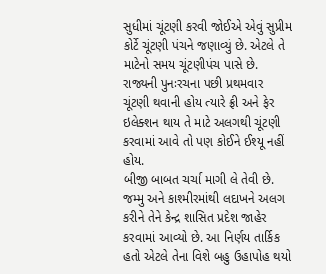સુધીમાં ચૂંટણી કરવી જોઈએ એવું સુપ્રીમ કોર્ટે ચૂંટણી પંચને જણાવ્યું છે. એટલે તે માટેનો સમય ચૂંટણીપંચ પાસે છે. રાજ્યની પુનઃરચના પછી પ્રથમવાર ચૂંટણી થવાની હોય ત્યારે ફ્રી અને ફેર ઇલેક્શન થાય તે માટે અલગથી ચૂંટણી કરવામાં આવે તો પણ કોઈને ઈશ્યૂ નહીં હોય.
બીજી બાબત ચર્ચા માગી લે તેવી છે. જમ્મુ અને કાશ્મીરમાંથી લદાખને અલગ કરીને તેને કેન્દ્ર શાસિત પ્રદેશ જાહેર કરવામાં આવ્યો છે. આ નિર્ણય તાર્કિક હતો એટલે તેના વિશે બહુ ઉહાપોહ થયો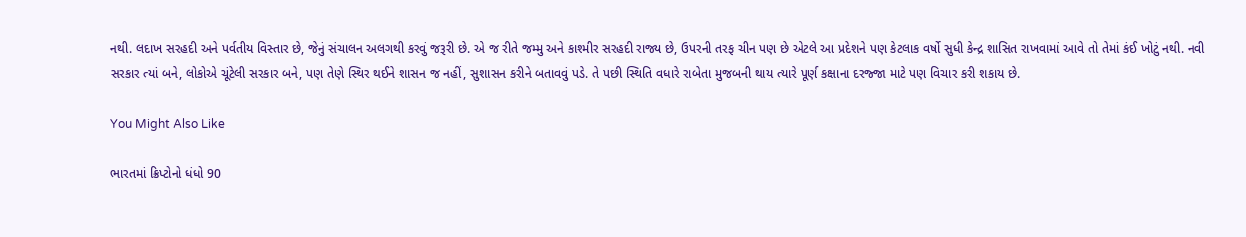નથી. લદાખ સરહદી અને પર્વતીય વિસ્તાર છે, જેનું સંચાલન અલગથી કરવું જરૂરી છે. એ જ રીતે જમ્મુ અને કાશ્મીર સરહદી રાજ્ય છે, ઉપરની તરફ ચીન પણ છે એટલે આ પ્રદેશને પણ કેટલાક વર્ષો સુધી કેન્દ્ર શાસિત રાખવામાં આવે તો તેમાં કંઈ ખોટું નથી. નવી સરકાર ત્યાં બને, લોકોએ ચૂંટેલી સરકાર બને, પણ તેણે સ્થિર થઈને શાસન જ નહીં, સુશાસન કરીને બતાવવું પડે. તે પછી સ્થિતિ વધારે રાબેતા મુજબની થાય ત્યારે પૂર્ણ કક્ષાના દરજ્જા માટે પણ વિચાર કરી શકાય છે.

You Might Also Like

ભારતમાં ક્રિપ્ટોનો ધંધો 90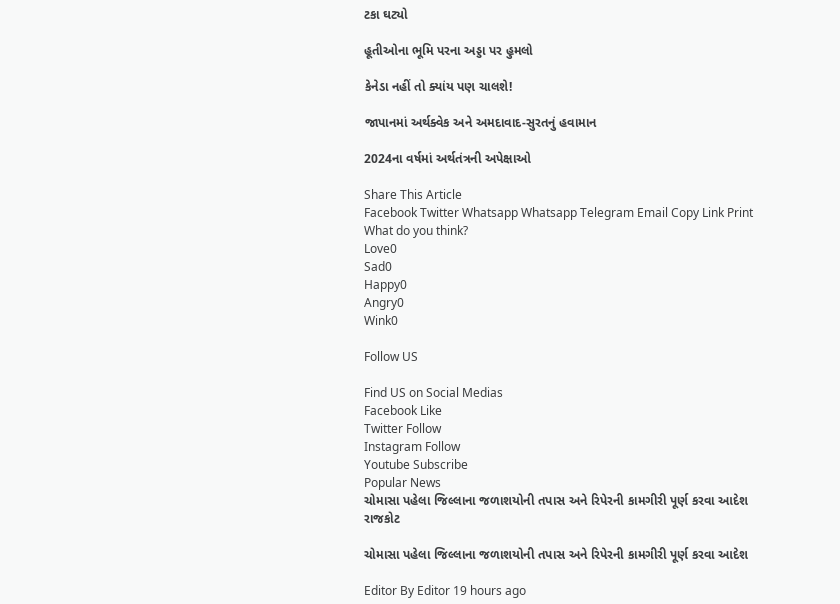ટકા ઘટ્યો

હૂતીઓના ભૂમિ પરના અડ્ડા પર હુમલો

કેનેડા નહીં તો ક્યાંય પણ ચાલશે!

જાપાનમાં અર્થક્વેક અને અમદાવાદ-સુરતનું હવામાન

2024ના વર્ષમાં અર્થતંત્રની અપેક્ષાઓ

Share This Article
Facebook Twitter Whatsapp Whatsapp Telegram Email Copy Link Print
What do you think?
Love0
Sad0
Happy0
Angry0
Wink0

Follow US

Find US on Social Medias
Facebook Like
Twitter Follow
Instagram Follow
Youtube Subscribe
Popular News
ચોમાસા પહેલા જિલ્લાના જળાશયોની તપાસ અને રિપેરની કામગીરી પૂર્ણ કરવા આદેશ
રાજકોટ

ચોમાસા પહેલા જિલ્લાના જળાશયોની તપાસ અને રિપેરની કામગીરી પૂર્ણ કરવા આદેશ

Editor By Editor 19 hours ago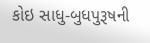કોઇ સાધુ-બુધપુરૂષની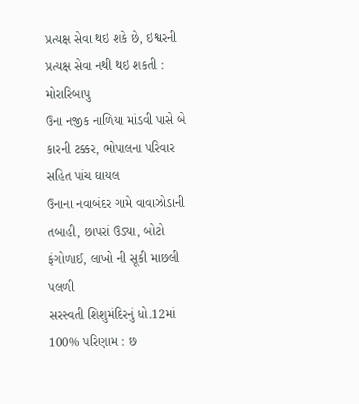પ્રત્યક્ષ સેવા થઇ શકે છે, ઇશ્વરની પ્રત્યક્ષ સેવા નથી થઇ શકતી : મોરારિબાપુ
ઉના નજીક નાળિયા માંડવી પાસે બે કારની ટક્કર, ભોપાલના પરિવાર સહિત પાંચ ઘાયલ
ઉનાના નવાબંદર ગામે વાવાઝોડાની તબાહી, છાપરાં ઉડ્યા, બોટો ફંગોળાઈ, લાખો ની સૂકી માછલી પલળી
સરસ્વતી શિશુમંદિરનું ધો.12માં 100% પરિણામ : છ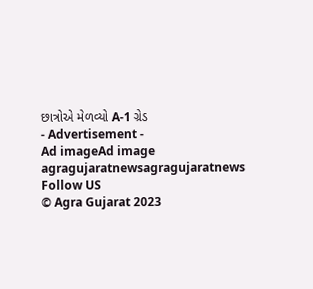છાત્રોએ મેળવ્યો A-1 ગ્રેડ
- Advertisement -
Ad imageAd image
agragujaratnewsagragujaratnews
Follow US
© Agra Gujarat 2023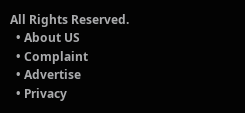All Rights Reserved.
  • About US
  • Complaint
  • Advertise
  • Privacy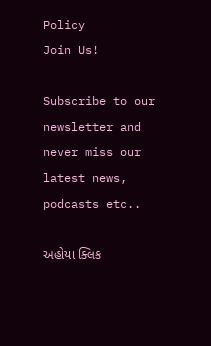Policy
Join Us!

Subscribe to our newsletter and never miss our latest news, podcasts etc..

અહોયા ક્લિક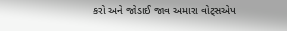કરો અને જોડાઈ જાવ અમારા વોટ્સએપ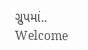ગ્રુપમાં..
Welcome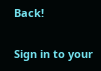Back!

Sign in to your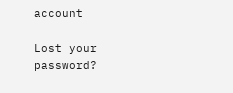account

Lost your password?